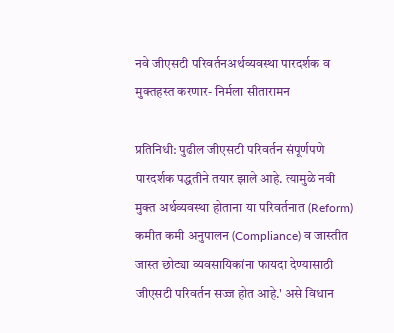नवे जीएसटी परिवर्तनअर्थव्यवस्था पारदर्शक व मुक्तहस्त करणार- निर्मला सीतारामन

प्रतिनिधी: पुढील जीएसटी परिवर्तन संपूर्णपणे पारदर्शक पद्धतीने तयार झाले आहे. त्यामुळे नवी मुक्त अर्थव्यवस्था होताना या परिवर्तनात (Reform) कमीत कमी अनुपालन (Compliance) व जास्तीत जास्त छोट्या व्यवसायिकांना फायदा देण्यासाठी जीएसटी परिवर्तन सज्ज होत आहे.' असे विधान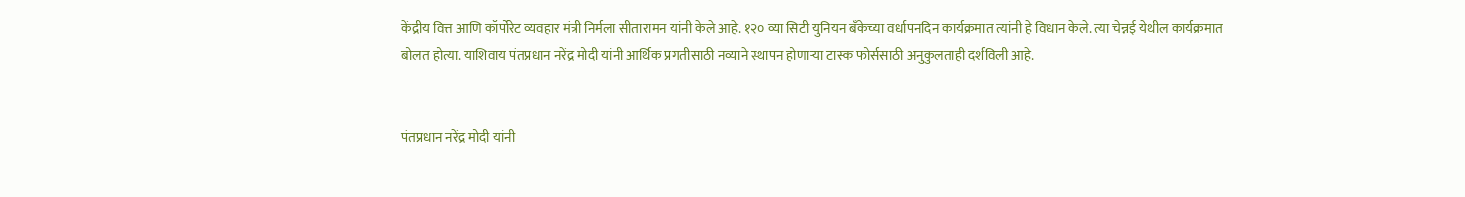केंद्रीय वित्त आणि कॉर्पोरेट व्यवहार मंत्री निर्मला सीतारामन यांनी केले आहे. १२० व्या सिटी युनियन बँकेच्या वर्धापनदिन कार्यक्रमात त्यांनी हे विधान केले. त्या चेन्नई येथील कार्यक्रमात बोलत होत्या. याशिवाय पंतप्रधान नरेंद्र मोदी यांनी आर्थिक प्रगतीसाठी नव्याने स्थापन होणाऱ्या टास्क फोर्ससाठी अनुकुलताही दर्शविली आहे.


पंतप्रधान नरेंद्र मोदी यांनी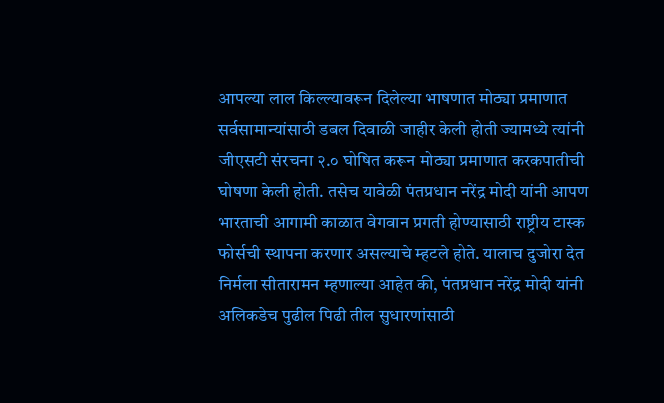आपल्या लाल किल्ल्यावरून दिलेल्या भाषणात मोठ्या प्रमाणात सर्वसामान्यांसाठी डबल दिवाळी जाहीर केली होती ज्यामध्ये त्यांनी जीएसटी संरचना २.० घोषित करून मोठ्या प्रमाणात करकपातीची घोषणा केली होती. तसेच यावेळी पंतप्रधान नरेंद्र मोदी यांनी आपण भारताची आगामी काळात वेगवान प्रगती होण्यासाठी राष्ट्रीय टास्क फोर्सची स्थापना करणार असल्याचे म्हटले होते. यालाच दुजोरा देत निर्मला सीतारामन म्हणाल्या आहेत की, पंतप्रधान नरेंद्र मोदी यांनी अलिकडेच पुढील पिढी तील सुधारणांसाठी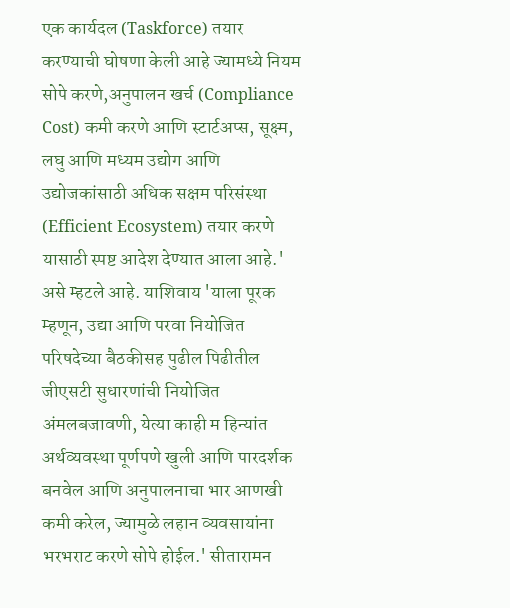एक कार्यदल (Taskforce) तयार करण्याची घोषणा केली आहे ज्यामध्ये नियम सोपे करणे,अनुपालन खर्च (Compliance Cost) कमी करणे आणि स्टार्टअप्स, सूक्ष्म, लघु आणि मध्यम उद्योग आणि उद्योजकांसाठी अधिक सक्षम परिसंस्था (Efficient Ecosystem) तयार करणे यासाठी स्पष्ट आदेश देण्यात आला आहे.' असे म्हटले आहे. याशिवाय 'याला पूरक म्हणून, उद्या आणि परवा नियोजित परिषदेच्या बैठकीसह पुढील पिढीतील जीएसटी सुधारणांची नियोजित अंमलबजावणी, येत्या काही म हिन्यांत अर्थव्यवस्था पूर्णपणे खुली आणि पारदर्शक बनवेल आणि अनुपालनाचा भार आणखी कमी करेल, ज्यामुळे लहान व्यवसायांना भरभराट करणे सोपे होईल.' सीतारामन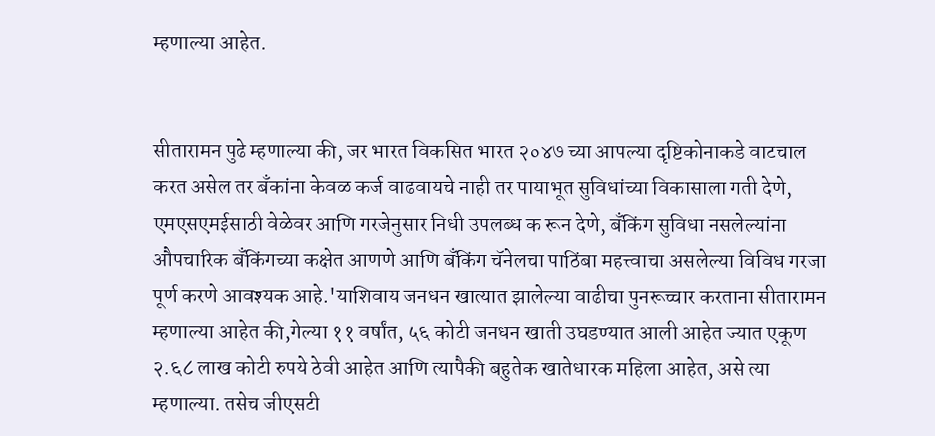म्हणाल्या आहेत.


सीतारामन पुढे म्हणाल्या की, जर भारत विकसित भारत २०४७ च्या आपल्या दृष्टिकोनाकडे वाटचाल करत असेल तर बँकांना केवळ कर्ज वाढवायचे नाही तर पायाभूत सुविधांच्या विकासाला गती देणे, एमएसएमईसाठी वेळेवर आणि गरजेनुसार निधी उपलब्ध क रून देणे, बँकिंग सुविधा नसलेल्यांना औपचारिक बँकिंगच्या कक्षेत आणणे आणि बँकिंग चॅनेलचा पाठिंबा महत्त्वाचा असलेल्या विविध गरजा पूर्ण करणे आवश्यक आहे.'याशिवाय जनधन खात्यात झालेल्या वाढीचा पुनरूच्चार करताना सीतारामन म्हणाल्या आहेत की,गेल्या ११ वर्षांत, ५६ कोटी जनधन खाती उघडण्यात आली आहेत ज्यात एकूण २.६८ लाख कोटी रुपये ठेवी आहेत आणि त्यापैकी बहुतेक खातेधारक महिला आहेत, असे त्या म्हणाल्या. तसेच जीएसटी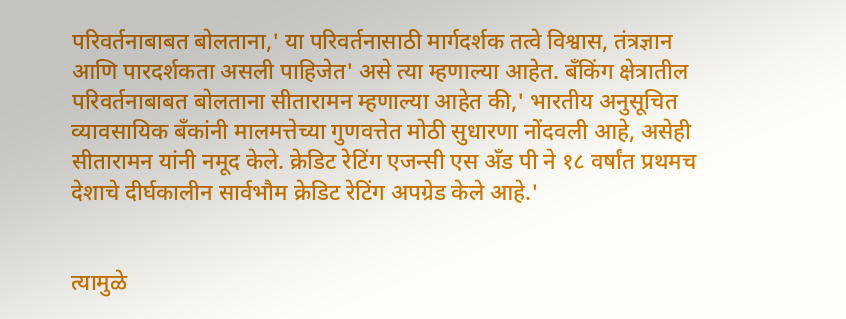परिवर्तनाबाबत बोलताना,' या परिवर्तनासाठी मार्गदर्शक तत्वे विश्वास, तंत्रज्ञान आणि पारदर्शकता असली पाहिजेत' असे त्या म्हणाल्या आहेत. बँकिंग क्षेत्रातील परिवर्तनाबाबत बोलताना सीतारामन म्हणाल्या आहेत की,' भारतीय अनुसूचित व्यावसायिक बँकांनी मालमत्तेच्या गुणवत्तेत मोठी सुधारणा नोंदवली आहे, असेही सीतारामन यांनी नमूद केले. क्रेडिट रेटिंग एजन्सी एस अँड पी ने १८ वर्षांत प्रथमच देशाचे दीर्घकालीन सार्वभौम क्रेडिट रेटिंग अपग्रेड केले आहे.'


त्यामुळे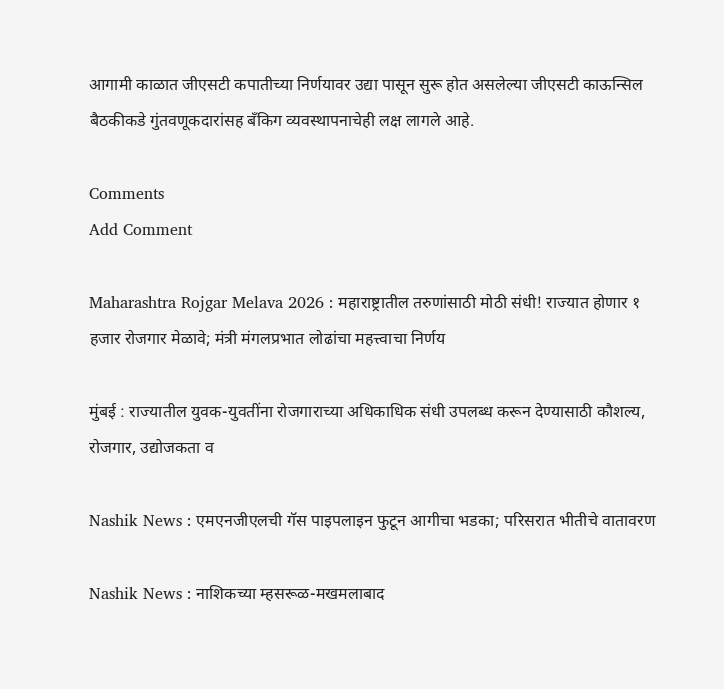आगामी काळात जीएसटी कपातीच्या निर्णयावर उद्या पासून सुरू होत असलेल्या जीएसटी काऊन्सिल बैठकीकडे गुंतवणूकदारांसह बँकिग व्यवस्थापनाचेही लक्ष लागले आहे.

Comments
Add Comment

Maharashtra Rojgar Melava 2026 : महाराष्ट्रातील तरुणांसाठी मोठी संधी! राज्यात होणार १ हजार रोजगार मेळावे; मंत्री मंगलप्रभात लोढांचा महत्त्वाचा निर्णय

मुंबई : राज्यातील युवक-युवतींना रोजगाराच्या अधिकाधिक संधी उपलब्ध करून देण्यासाठी कौशल्य, रोजगार, उद्योजकता व

Nashik News : एमएनजीएलची गॅस पाइपलाइन फुटून आगीचा भडका; परिसरात भीतीचे वातावरण

Nashik News : नाशिकच्या म्हसरूळ-मखमलाबाद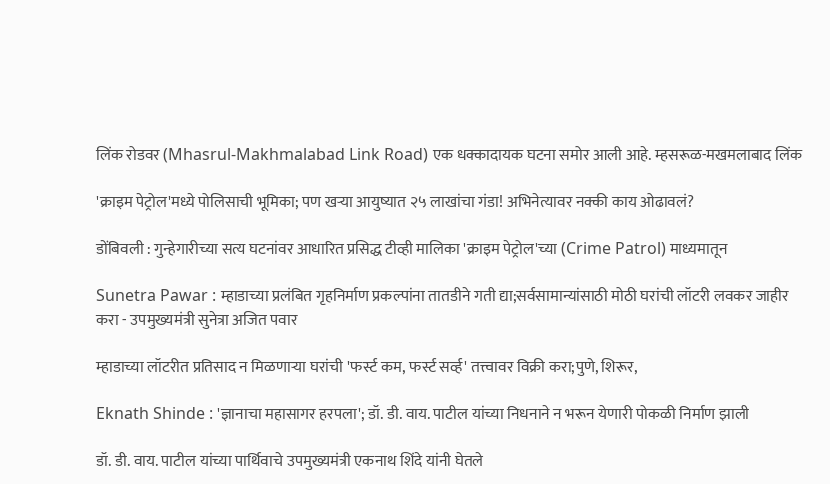लिंक रोडवर (Mhasrul-Makhmalabad Link Road) एक धक्कादायक घटना समोर आली आहे. म्हसरूळ-मखमलाबाद लिंक

'क्राइम पेट्रोल'मध्ये पोलिसाची भूमिका; पण खऱ्या आयुष्यात २५ लाखांचा गंडा! अभिनेत्यावर नक्की काय ओढावलं?

डोंबिवली : गुन्हेगारीच्या सत्य घटनांवर आधारित प्रसिद्ध टीव्ही मालिका 'क्राइम पेट्रोल'च्या (Crime Patrol) माध्यमातून

Sunetra Pawar : म्हाडाच्या प्रलंबित गृहनिर्माण प्रकल्पांना तातडीने गती द्या;सर्वसामान्यांसाठी मोठी घरांची लॉटरी लवकर जाहीर करा - उपमुख्यमंत्री सुनेत्रा अजित पवार

म्हाडाच्या लॉटरीत प्रतिसाद न मिळणाऱ्या घरांची 'फर्स्ट कम, फर्स्ट सर्व्ह' तत्त्वावर विक्री करा;पुणे, शिरूर,

Eknath Shinde : 'ज्ञानाचा महासागर हरपला'; डॉ. डी. वाय. पाटील यांच्या निधनाने न भरून येणारी पोकळी निर्माण झाली

डॉ. डी. वाय. पाटील यांच्या पार्थिवाचे उपमुख्यमंत्री एकनाथ शिंदे यांनी घेतले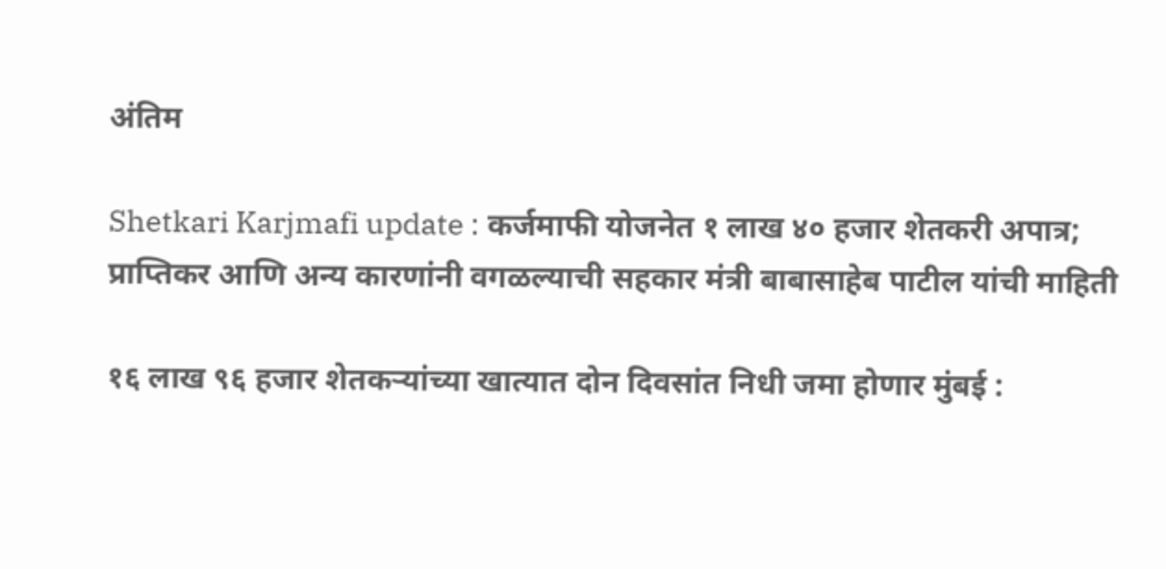अंतिम

Shetkari Karjmafi update : कर्जमाफी योजनेत १ लाख ४० हजार शेतकरी अपात्र; प्राप्तिकर आणि अन्य कारणांनी वगळल्याची सहकार मंत्री बाबासाहेब पाटील यांची माहिती

१६ लाख ९६ हजार शेतकऱ्यांच्या खात्यात दोन दिवसांत निधी जमा होणार मुंबई :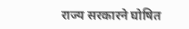राज्य सरकारने घोषित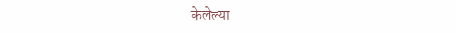केलेल्या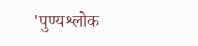'पुण्यश्लोक